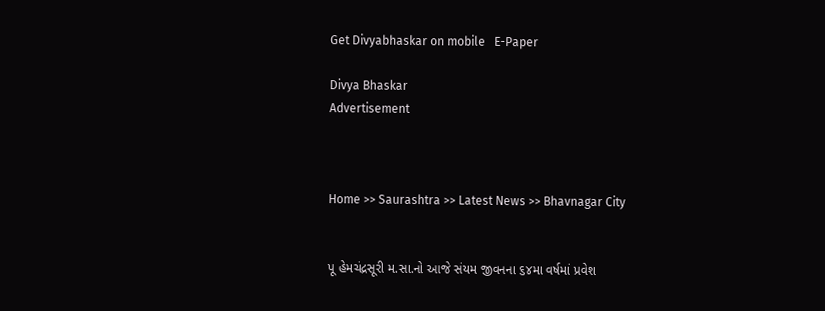Get Divyabhaskar on mobile   E-Paper

Divya Bhaskar
Advertisement



Home >> Saurashtra >> Latest News >> Bhavnagar City


પૂ હેમચંદ્રસૂરી મ.સા.નો આજે સંયમ જીવનના ૬૪મા વર્ષમાં પ્રવેશ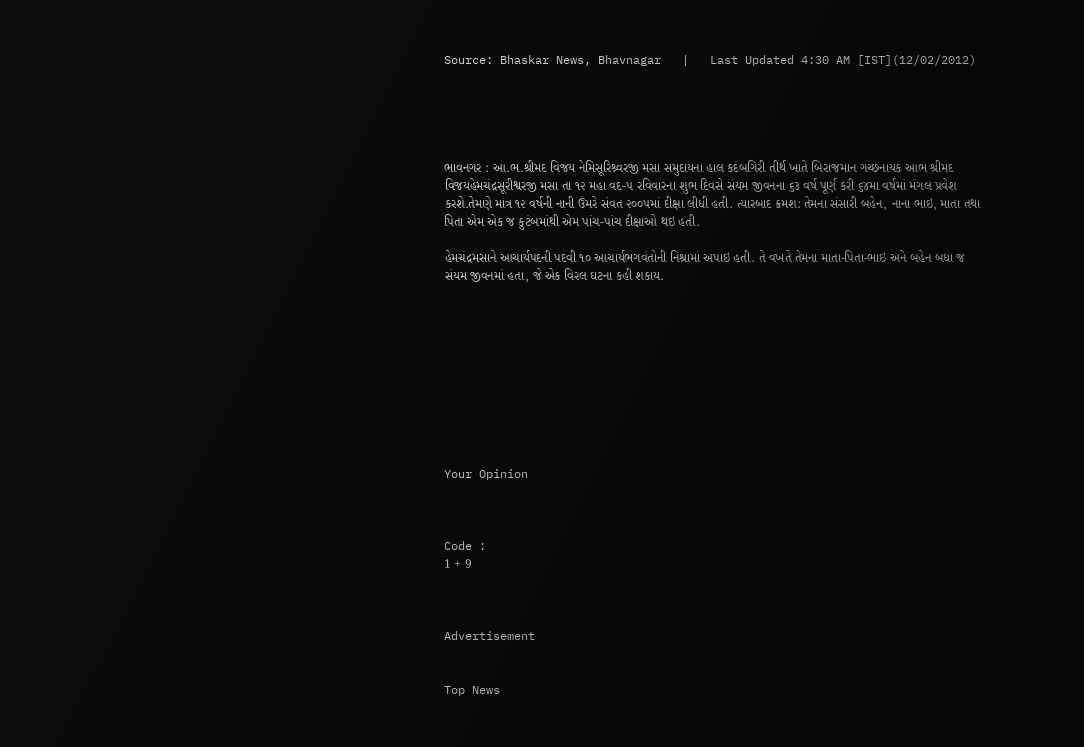Source: Bhaskar News, Bhavnagar   |   Last Updated 4:30 AM [IST](12/02/2012)





ભાવનગર : આ.ભ.શ્રીમદ વિજય નેમિસૂરિશ્ર્વરજી મસા સમુદાયના હાલ કદંબગિરી તીર્થ ખાતે બિરાજમાન ગચ્છનાયક આભ શ્રીમદ વિજયહેમચંદ્રસૂરીશ્વરજી મસા તા ૧૨ મહા વદ-૫ રવિવારના શુભ દિવસે સંયમ જીવનના ૬૩ વર્ષ પૂર્ણ કરી ૬૪મા વર્ષમાં મંગલ પ્રવેશ કરશે.તેમણે માત્ર ૧૨ વર્ષની નાની ઉંમરે સંવત ૨૦૦૫માં દીક્ષા લીધી હતી. ત્યારબાદ ક્રમશ: તેમના સંસારી બહેન, નાના ભાઇ, માતા તથા પિતા એમ એક જ કુટંબમાંથી એમ પાંચ-પાંચ દીક્ષાઓ થઇ હતી.

હેમચંદ્રમસાને આચાર્યપદની પદવી ૧૦ આચાર્યભગવંતોની નિશ્રામાં અપાઇ હતી. તે વખતે તેમના માતા-પિતા-ભાઇ અને બહેન બધા જ સંયમ જીવનમાં હતા, જે એક વિરલ ઘટના કહી શકાય.










Your Opinion



Code :
1 + 9



Advertisement


Top News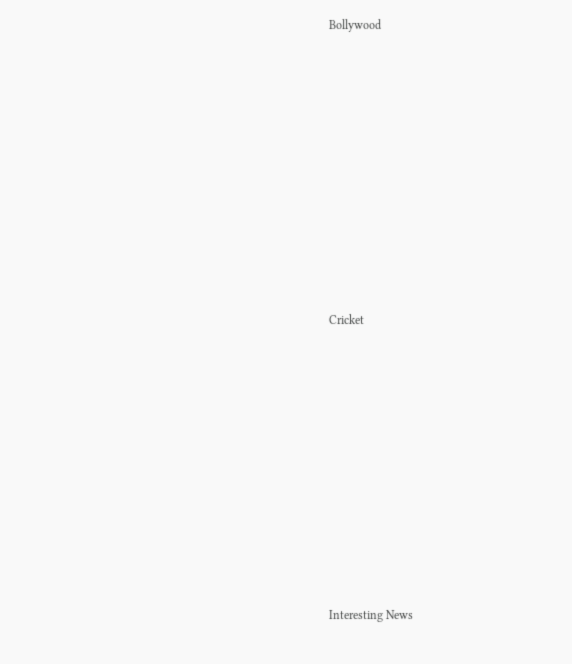Bollywood











Cricket











Interesting News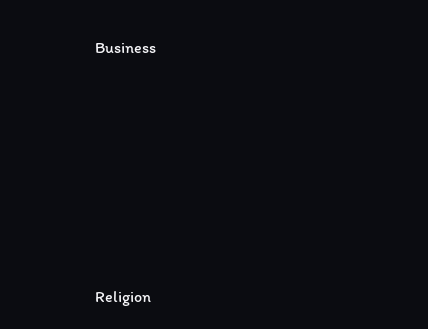Business











Religion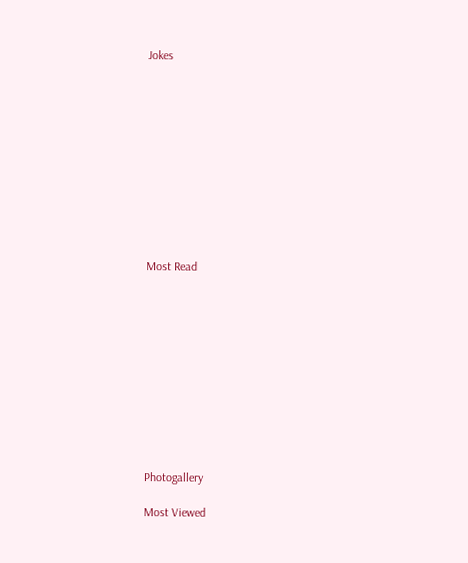Jokes











Most Read











Photogallery

Most Viewed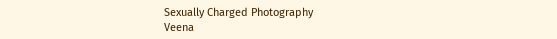Sexually Charged Photography
Veena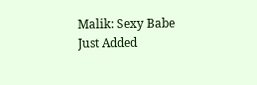Malik: Sexy Babe
Just Added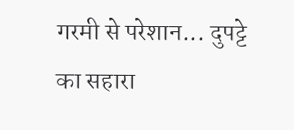गरमी से परेशान... दुपट्टे का सहारा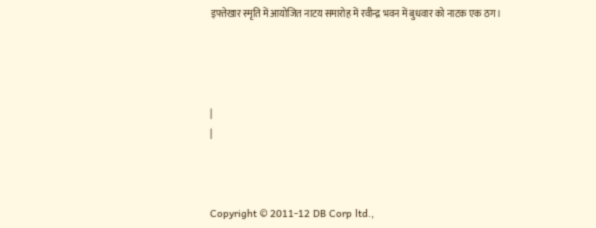इफ्तेखार स्मृति में आयोजित नाटय समारोह में रवीन्द्र भवन में बुधवार को नाटक एक ठग।




|
|



Copyright © 2011-12 DB Corp ltd.,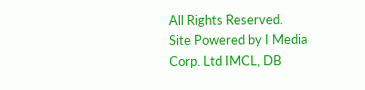All Rights Reserved.
Site Powered by I Media Corp. Ltd IMCL, DB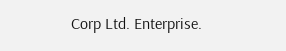Corp Ltd. Enterprise.